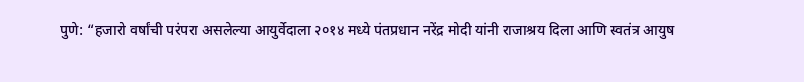पुणे: “हजारो वर्षांची परंपरा असलेल्या आयुर्वेदाला २०१४ मध्ये पंतप्रधान नरेंद्र मोदी यांनी राजाश्रय दिला आणि स्वतंत्र आयुष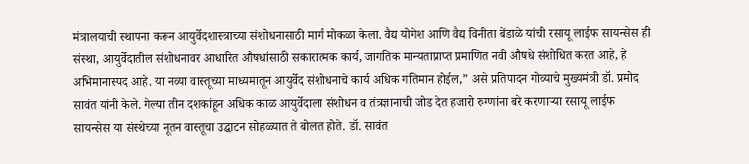मंत्रालयाची स्थापना करून आयुर्वेदशास्त्राच्या संशोधनासाठी मार्ग मोकळा केला. वैद्य योगेश आणि वैद्य विनीता बेंडाळे यांची रसायू लाईफ सायन्सेस ही संस्था, आयुर्वेदातील संशोधनावर आधारित औषधांसाठी सकारात्मक कार्य, जागतिक मान्यताप्राप्त प्रमाणित नवी औषधे संशोधित करत आहे, हे अभिमानास्पद आहे. या नव्या वास्तूच्या माध्यमातून आयुर्वेद संशोधनाचे कार्य अधिक गतिमान होईल,” असे प्रतिपादन गोव्याचे मुख्यमंत्री डॉ. प्रमोद सावंत यांनी केले. गेल्या तीन दशकांहून अधिक काळ आयुर्वेदाला संशोधन व तंत्रज्ञानाची जोड देत हजारो रुग्णांना बरे करणाऱ्या रसायू लाईफ सायन्सेस या संस्थेच्या नूतन वास्तूचा उद्घाटन सोहळ्यात ते बोलत होते. डॉ. सावंत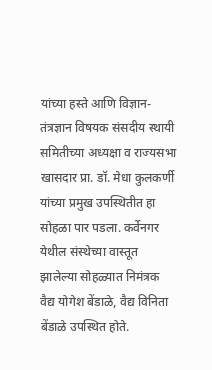यांच्या हस्ते आणि विज्ञान-तंत्रज्ञान विषयक संसदीय स्थायी समितीच्या अध्यक्षा व राज्यसभा खासदार प्रा. डॉ. मेधा कुलकर्णी यांच्या प्रमुख उपस्थितीत हा सोहळा पार पडला. कर्वेनगर येथील संस्थेच्या वास्तूत झालेल्या सोहळ्यात निमंत्रक वैद्य योगेश बेंडाळे, वैद्य विनिता बेंडाळे उपस्थित होते.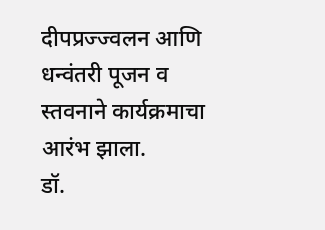दीपप्रज्ज्वलन आणि धन्वंतरी पूजन व स्तवनाने कार्यक्रमाचा आरंभ झाला.
डॉ.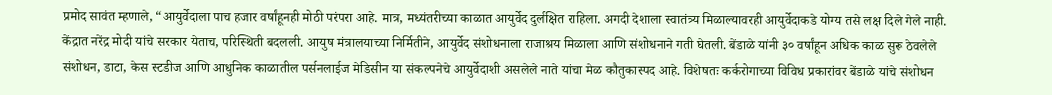प्रमोद सावंत म्हणाले, “आयुर्वेदाला पाच हजार वर्षांहूनही मोठी परंपरा आहे. मात्र, मध्यंतरीच्या काळात आयुर्वेद दुर्लक्षित राहिला. अगदी देशाला स्वातंत्र्य मिळाल्यावरही आयुर्वेदाकडे योग्य तसे लक्ष दिले गेले नाही. केंद्रात नरेंद्र मोदी यांचे सरकार येताच, परिस्थिती बदलली. आयुष मंत्रालयाच्या निर्मितीने, आयुर्वेद संशोधनाला राजाश्रय मिळाला आणि संशोधनाने गती घेतली. बेंडाळे यांनी ३० वर्षांहून अधिक काळ सुरू ठेवलेले संशोधन, डाटा, केस स्टडीज आणि आधुनिक काळातील पर्सनलाईज मेडिसीन या संकल्पनेचे आयुर्वेदाशी असलेले नाते यांचा मेळ कौतुकास्पद आहे. विशेषतः कर्करोगाच्या विविध प्रकारांवर बेंडाळे यांचे संशोधन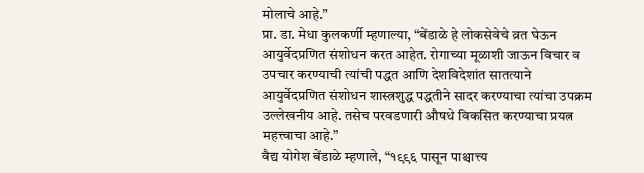मोलाचे आहे.”
प्रा. डा. मेधा कुलकर्णी म्हणाल्या, “बेंडाळे हे लोकसेवेचे व्रत घेऊन आयुर्वेदप्रणित संशोधन करत आहेत. रोगाच्या मूळाशी जाऊन विचार व उपचार करण्याची त्यांची पद्धत आणि देशविदेशांत सातत्याने आयुर्वेदप्रणित संशोधन शास्त्रशुद्ध पद्धतीने सादर करण्याचा त्यांचा उपक्रम उल्लेखनीय आहे. तसेच परवडणारी औषधे विकसित करण्याचा प्रयत्न महत्त्वाचा आहे.”
वैद्य योगेश बेंडाळे म्हणाले, “१९९६ पासून पाश्चात्त्य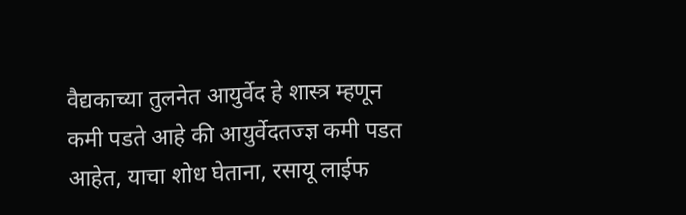वैद्यकाच्या तुलनेत आयुर्वेद हे शास्त्र म्हणून कमी पडते आहे की आयुर्वेदतज्ज्ञ कमी पडत आहेत, याचा शोध घेताना, रसायू लाईफ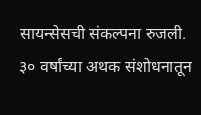सायन्सेसची संकल्पना रुजली. ३० वर्षांच्या अथक संशोधनातून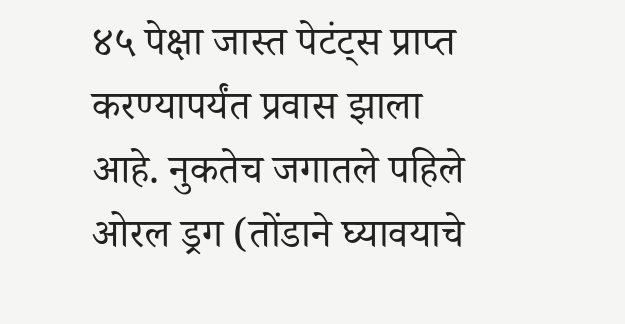४५ पेक्षा जास्त पेटंट्स प्राप्त करण्यापर्यंत प्रवास झाला आहे. नुकतेच जगातले पहिले ओरल ड्रग (तोंडाने घ्यावयाचे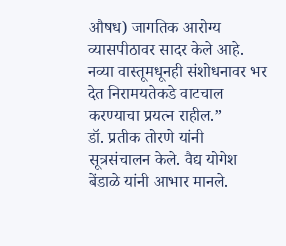औषध) जागतिक आरोग्य व्यासपीठावर सादर केले आहे. नव्या वास्तूमधूनही संशोधनावर भर देत निरामयतेकडे वाटचाल करण्याचा प्रयत्न राहील.”
डॉ. प्रतीक तोरणे यांनी सूत्रसंचालन केले. वैद्य योगेश बेंडाळे यांनी आभार मानले.